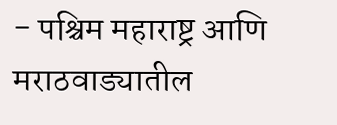- पश्चिम महाराष्ट्र आणि मराठवाड्यातील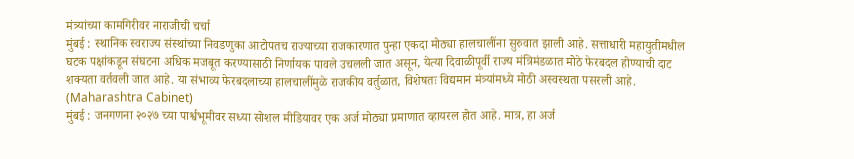मंत्र्यांच्या कामगिरीवर नाराजीची चर्चा
मुंबई : स्थानिक स्वराज्य संस्थांच्या निवडणुका आटोपतच राज्याच्या राजकारणात पुन्हा एकदा मोठ्या हालचालींना सुरुवात झाली आहे. सत्ताधारी महायुतीमधील घटक पक्षांकडून संघटना अधिक मजबूत करण्यासाठी निर्णायक पावले उचलली जात असून, येत्या दिवाळीपूर्वी राज्य मंत्रिमंडळात मोठे फेरबदल होण्याची दाट शक्यता वर्तवली जात आहे. या संभाव्य फेरबदलाच्या हालचालींमुळे राजकीय वर्तुळात, विशेषतः विद्यमान मंत्र्यांमध्ये मोठी अस्वस्थता पसरली आहे. (Maharashtra Cabinet)
मुंबई : जनगणना २०२७ च्या पार्श्वभूमीवर सध्या सोशल मीडियावर एक अर्ज मोठ्या प्रमाणात व्हायरल होत आहे. मात्र, हा अर्ज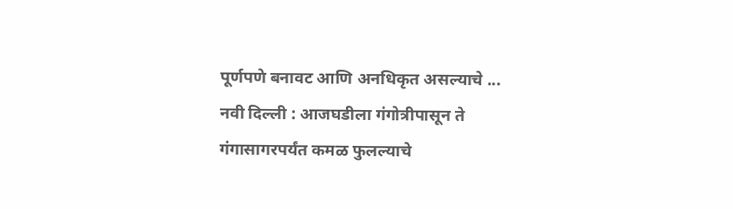पूर्णपणे बनावट आणि अनधिकृत असल्याचे ...
नवी दिल्ली : आजघडीला गंगोत्रीपासून ते गंगासागरपर्यंत कमळ फुलल्याचे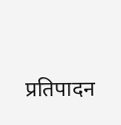प्रतिपादन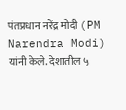पंतप्रधान नरेंद्र मोदी (PM Narendra Modi) यांनी केले. देशातील ५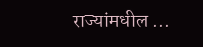राज्यांमधील ...